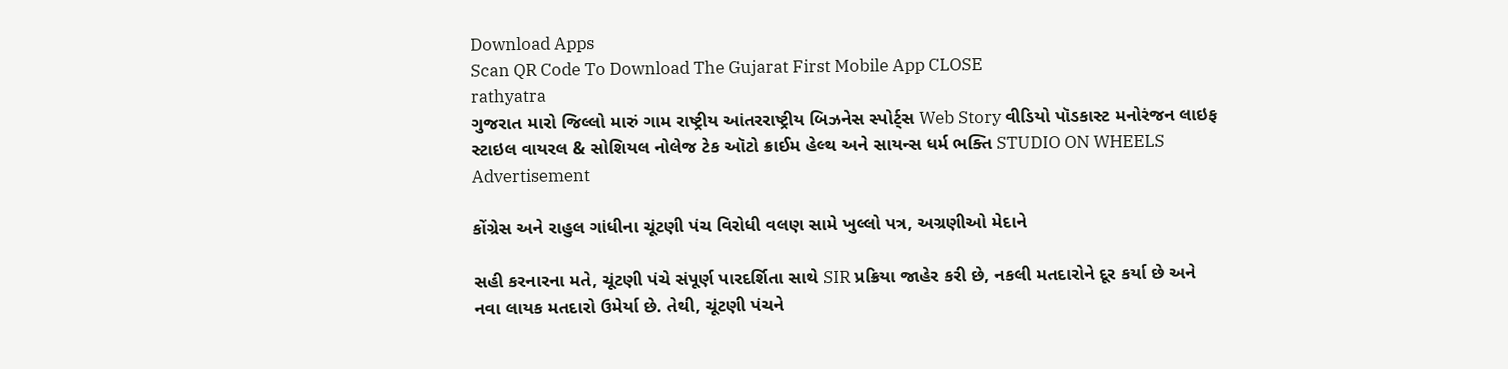Download Apps
Scan QR Code To Download The Gujarat First Mobile App CLOSE
rathyatra
ગુજરાત મારો જિલ્લો મારું ગામ રાષ્ટ્રીય આંતરરાષ્ટ્રીય બિઝનેસ સ્પોર્ટ્સ Web Story વીડિયો પૉડકાસ્ટ મનોરંજન લાઇફ સ્ટાઇલ વાયરલ & સોશિયલ નોલેજ ટેક ઑટો ક્રાઈમ હેલ્થ અને સાયન્સ ધર્મ ભક્તિ STUDIO ON WHEELS
Advertisement

કોંગ્રેસ અને રાહુલ ગાંધીના ચૂંટણી પંચ વિરોધી વલણ સામે ખુલ્લો પત્ર, અગ્રણીઓ મેદાને

સહી કરનારના મતે, ચૂંટણી પંચે સંપૂર્ણ પારદર્શિતા સાથે SIR પ્રક્રિયા જાહેર કરી છે, નકલી મતદારોને દૂર કર્યા છે અને નવા લાયક મતદારો ઉમેર્યા છે. તેથી, ચૂંટણી પંચને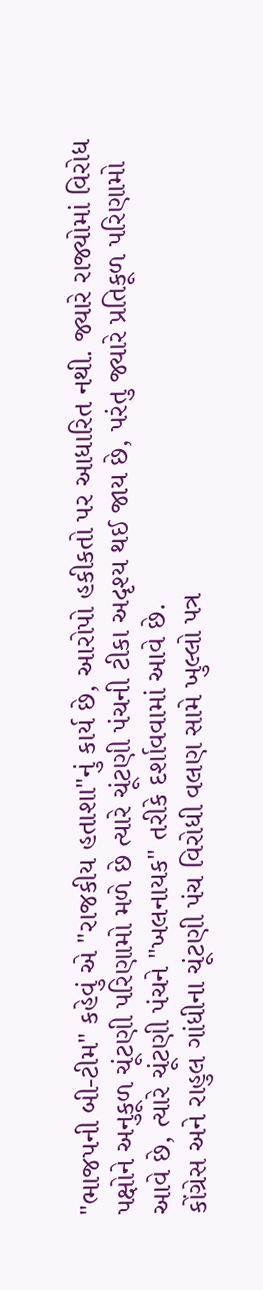"ભાજપની બી-ટીમ" કહેવું એ "રાજકીય હતાશા"નું કાર્ય છે, આરોપો હકીકતો પર આધારિત નથી. જ્યારે રાજ્યોમાં વિરોધ પક્ષોને અનુકૂળ ચૂંટણી પરિણામો મળે છે ત્યારે ચૂંટણી પંચની ટીકા અદૃશ્ય થઈ જાય છે, પરંતુ જ્યારે પ્રતિકૂળ પરિણામો આવે છે, ત્યારે ચૂંટણી પંચને "ખલનાયક" તરીકે દર્શાવવામાં આવે છે.
કોંગ્રેસ અને રાહુલ ગાંધીના ચૂંટણી પંચ વિરોધી વલણ સામે ખુલ્લો પત્ર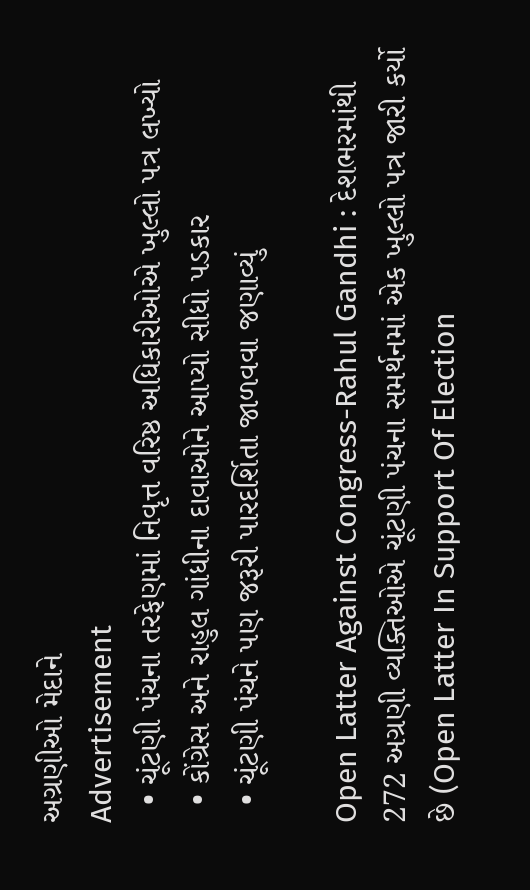અગ્રણીઓ મેદાને
Advertisement
  • ચૂંટણી પંચના તરફેણમાં નિવૃત્ત વરિષ્ઠ અધિકારીઓએ ખુલ્લો પત્ર લખ્યો
  • કોંગ્રેસ અને રાહુલ ગાંધીના દાવાઓને આપ્યો સીધો પડકાર
  • ચૂંટણી પંચને પણ જરૂરી પારદર્શિતા જાળવવા જણાવ્યું

Open Latter Against Congress-Rahul Gandhi : દેશભરમાંથી 272 અગ્રણી વ્યક્તિઓએ ચૂંટણી પંચના સમર્થનમાં એક ખુલ્લો પત્ર જારી કર્યો છે (Open Latter In Support Of Election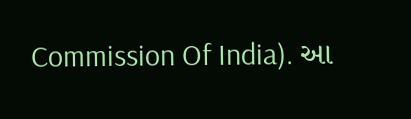Commission Of India). આ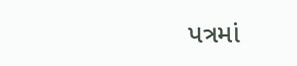પત્રમાં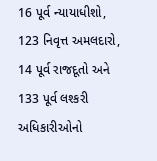16 પૂર્વ ન્યાયાધીશો, 123 નિવૃત્ત અમલદારો, 14 પૂર્વ રાજદૂતો અને 133 પૂર્વ લશ્કરી અધિકારીઓનો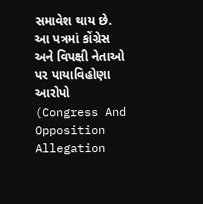સમાવેશ થાય છે. આ પત્રમાં કોંગ્રેસ અને વિપક્ષી નેતાઓ પર પાયાવિહોણા આરોપો (Congress And Opposition Allegation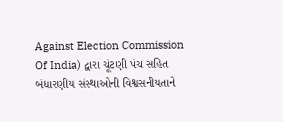Against Election Commission Of India) દ્વારા ચૂંટણી પંચ સહિત બંધારણીય સંસ્થાઓની વિશ્વસનીયતાને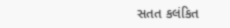સતત કલંકિત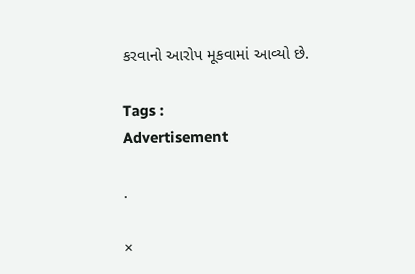કરવાનો આરોપ મૂકવામાં આવ્યો છે.

Tags :
Advertisement

.

×